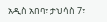አዲስ አበባ፣ ታህሳስ 7፣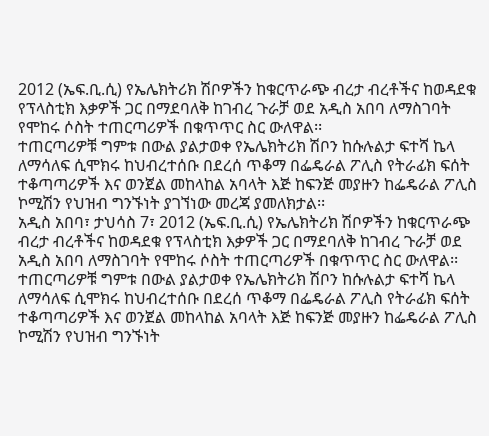2012 (ኤፍ.ቢ.ሲ) የኤሌክትሪክ ሽቦዎችን ከቁርጥራጭ ብረታ ብረቶችና ከወዳደቁ የፕላስቲክ እቃዎች ጋር በማደባለቅ ከገብረ ጉራቻ ወደ አዲስ አበባ ለማስገባት የሞከሩ ሶስት ተጠርጣሪዎች በቁጥጥር ስር ውለዋል፡፡
ተጠርጣሪዎቹ ግምቱ በውል ያልታወቀ የኤሌክትሪክ ሽቦን ከሱሉልታ ፍተሻ ኬላ ለማሳለፍ ሲሞክሩ ከህብረተሰቡ በደረሰ ጥቆማ በፌዴራል ፖሊስ የትራፊክ ፍሰት ተቆጣጣሪዎች እና ወንጀል መከላከል አባላት እጅ ከፍንጅ መያዙን ከፌዴራል ፖሊስ ኮሚሽን የህዝብ ግንኙነት ያገኘነው መረጃ ያመለክታል፡፡
አዲስ አበባ፣ ታህሳስ 7፣ 2012 (ኤፍ.ቢ.ሲ) የኤሌክትሪክ ሽቦዎችን ከቁርጥራጭ ብረታ ብረቶችና ከወዳደቁ የፕላስቲክ እቃዎች ጋር በማደባለቅ ከገብረ ጉራቻ ወደ አዲስ አበባ ለማስገባት የሞከሩ ሶስት ተጠርጣሪዎች በቁጥጥር ስር ውለዋል፡፡
ተጠርጣሪዎቹ ግምቱ በውል ያልታወቀ የኤሌክትሪክ ሽቦን ከሱሉልታ ፍተሻ ኬላ ለማሳለፍ ሲሞክሩ ከህብረተሰቡ በደረሰ ጥቆማ በፌዴራል ፖሊስ የትራፊክ ፍሰት ተቆጣጣሪዎች እና ወንጀል መከላከል አባላት እጅ ከፍንጅ መያዙን ከፌዴራል ፖሊስ ኮሚሽን የህዝብ ግንኙነት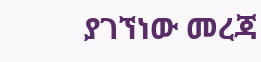ያገኘነው መረጃ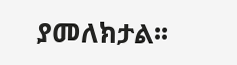ያመለክታል፡፡